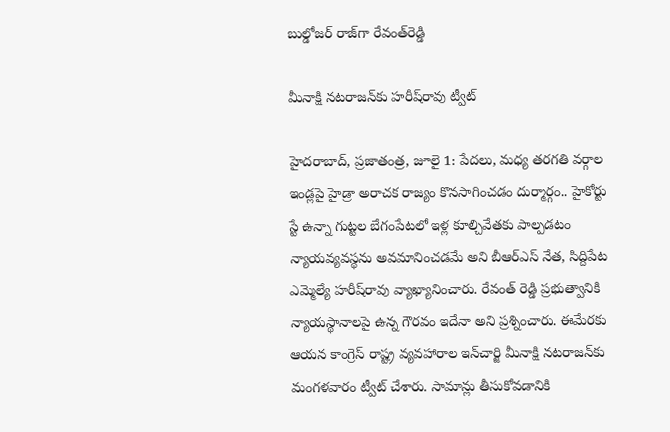బుల్డోజర్‌ రాజ్‌గా రేవంత్‌రెడ్డి

మీనాక్షి నటరాజన్‌కు హరీష్‌రావు ట్వీట్‌

హైదరాబాద్‌, ప్రజాతంత్ర, జూలై 1: పేదలు, మధ్య తరగతి వర్గాల ఇండ్లపై హైడ్రా అరాచక రాజ్యం కొనసాగించడం దుర్మార్గం.. హైకోర్టు స్టే ఉన్నా గుట్టల బేగంపేటలో ఇళ్ల కూల్చివేతకు పాల్పడటం న్యాయవ్యవస్థను అవమానించడమే అని బీఆర్‌ఎస్‌ నేత, సిద్దిపేట ఎమ్మెల్యే హరీష్‌రావు వ్యాఖ్యానించారు. రేవంత్‌ రెడ్డి ప్రభుత్వానికి న్యాయస్థానాలపై ఉన్న గౌరవం ఇదేనా అని ప్రశ్నించారు. ఈమేరకు ఆయన కాంగ్రెస్‌ రాష్ట్ర వ్యవహారాల ఇన్‌చార్జి మీనాక్షి నటరాజన్‌కు మంగళవారం ట్వీట్‌ చేశారు. సామాన్లు తీసుకోవడానికి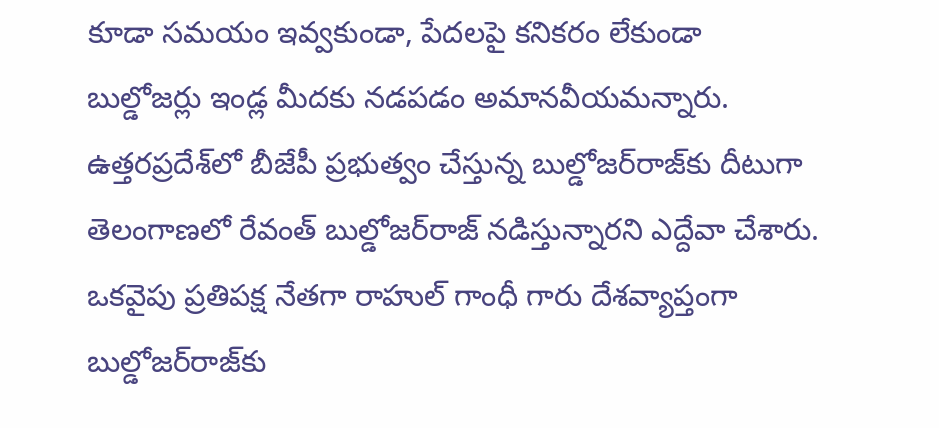కూడా సమయం ఇవ్వకుండా, పేదలపై కనికరం లేకుండా బుల్డోజర్లు ఇండ్ల మీదకు నడపడం అమానవీయమన్నారు. ఉత్తరప్రదేశ్‌లో బీజేపీ ప్రభుత్వం చేస్తున్న బుల్డోజర్‌రాజ్‌కు దీటుగా తెలంగాణలో రేవంత్‌ బుల్డోజర్‌రాజ్‌ నడిస్తున్నారని ఎద్దేవా చేశారు. ఒకవైపు ప్రతిపక్ష నేతగా రాహుల్‌ గాంధీ గారు దేశవ్యాప్తంగా బుల్డోజర్‌రాజ్‌కు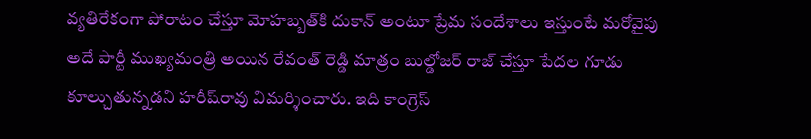వ్యతిరేకంగా పోరాటం చేస్తూ మోహబ్బత్‌కి దుకాన్‌ అంటూ ప్రేమ సందేశాలు ఇస్తుంటే మరోవైపు అదే పార్టీ ముఖ్యమంత్రి అయిన రేవంత్‌ రెడ్డి మాత్రం బుల్డోజర్‌ రాజ్‌ చేస్తూ పేదల గూడు కూల్చుతున్నడని హరీష్‌రావు విమర్శించారు. ఇది కాంగ్రెస్‌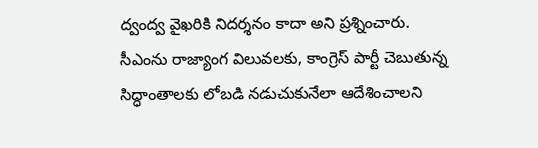ద్వంద్వ వైఖరికి నిదర్శనం కాదా అని ప్రశ్నించారు. సీఎంను రాజ్యాంగ విలువలకు, కాంగ్రెస్‌ పార్టీ చెబుతున్న సిద్ధాంతాలకు లోబడి నడుచుకునేలా ఆదేశించాలని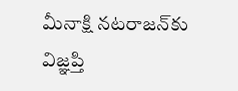మీనాక్షి నటరాజన్‌కు విజ్ఞప్తి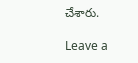చేశారు.

Leave a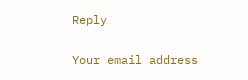Reply

Your email address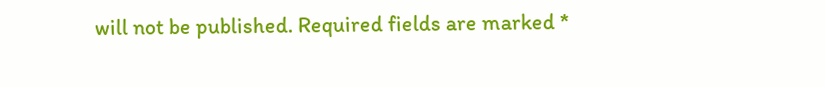will not be published. Required fields are marked *